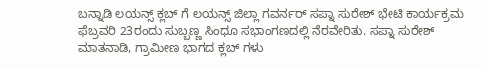ಬನ್ನಾಡಿ ಲಯನ್ಸ್ ಕ್ಲಬ್ ಗೆ ಲಯನ್ಸ್ ಜಿಲ್ಲಾ ಗವರ್ನರ್ ಸಪ್ನಾ ಸುರೇಶ್ ಭೇಟಿ ಕಾರ್ಯಕ್ರಮ ಫೆಬ್ರವರಿ 23ರಂದು ಸುಬ್ಬಣ್ಣ ಸಿಂಧೂ ಸಭಾಂಗಣದಲ್ಲಿ ನೆರವೇರಿತು. ಸಪ್ನಾ ಸುರೇಶ್ ಮಾತನಾಡಿ, ಗ್ರಾಮೀಣ ಭಾಗದ ಕ್ಲಬ್ ಗಳು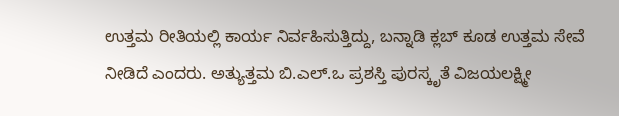ಉತ್ತಮ ರೀತಿಯಲ್ಲಿ ಕಾರ್ಯ ನಿರ್ವಹಿಸುತ್ತಿದ್ದು, ಬನ್ನಾಡಿ ಕ್ಲಬ್ ಕೂಡ ಉತ್ತಮ ಸೇವೆ ನೀಡಿದೆ ಎಂದರು. ಅತ್ಯುತ್ತಮ ಬಿ.ಎಲ್.ಒ ಪ್ರಶಸ್ತಿ ಪುರಸ್ಕೃತೆ ವಿಜಯಲಕ್ಷ್ಮೀ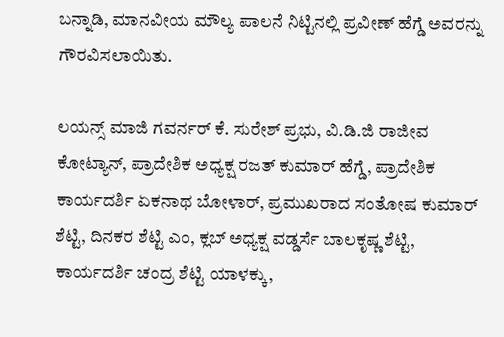ಬನ್ನಾಡಿ, ಮಾನವೀಯ ಮೌಲ್ಯ ಪಾಲನೆ ನಿಟ್ಟಿನಲ್ಲಿ ಪ್ರವೀಣ್ ಹೆಗ್ಡೆ ಅವರನ್ನು ಗೌರವಿಸಲಾಯಿತು.

ಲಯನ್ಸ್ ಮಾಜಿ ಗವರ್ನರ್ ಕೆ. ಸುರೇಶ್ ಪ್ರಭು, ವಿ.ಡಿ.ಜಿ ರಾಜೀವ ಕೋಟ್ಯಾನ್, ಪ್ರಾದೇಶಿಕ ಅಧ್ಯಕ್ಷ ರಜತ್ ಕುಮಾರ್ ಹೆಗ್ಡೆ, ಪ್ರಾದೇಶಿಕ ಕಾರ್ಯದರ್ಶಿ ಏಕನಾಥ ಬೋಳಾರ್, ಪ್ರಮುಖರಾದ ಸಂತೋಷ ಕುಮಾರ್ ಶೆಟ್ಟಿ, ದಿನಕರ ಶೆಟ್ಟಿ ಎಂ, ಕ್ಲಬ್ ಅಧ್ಯಕ್ಷ ವಡ್ಡರ್ಸೆ ಬಾಲಕೃಷ್ಣ ಶೆಟ್ಟಿ, ಕಾರ್ಯದರ್ಶಿ ಚಂದ್ರ ಶೆಟ್ಟಿ ಯಾಳಕ್ಕು,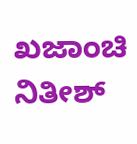ಖಜಾಂಚಿ ನಿತೀಶ್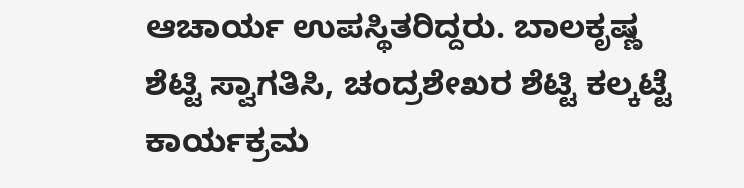ಆಚಾರ್ಯ ಉಪಸ್ಥಿತರಿದ್ದರು. ಬಾಲಕೃಷ್ಣ ಶೆಟ್ಟಿ ಸ್ವಾಗತಿಸಿ, ಚಂದ್ರಶೇಖರ ಶೆಟ್ಟಿ ಕಲ್ಕಟ್ಟೆ ಕಾರ್ಯಕ್ರಮ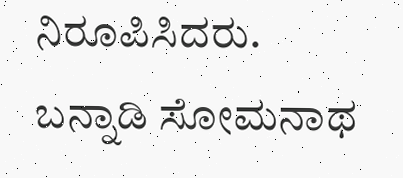ನಿರೂಪಿಸಿದರು. ಬನ್ನಾಡಿ ಸೋಮನಾಥ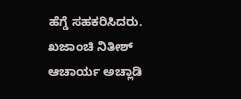ಹೆಗ್ಡೆ ಸಹಕರಿಸಿದರು. ಖಜಾಂಚಿ ನಿತೀಶ್ ಆಚಾರ್ಯ ಅಚ್ಲಾಡಿ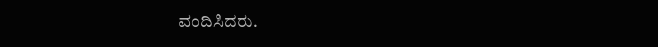ವಂದಿಸಿದರು.